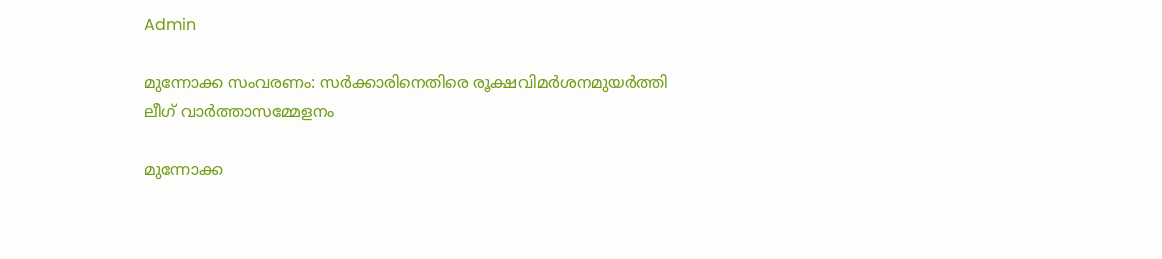Admin

മുന്നോക്ക സംവരണം: സർക്കാരിനെതിരെ രൂക്ഷവിമർശനമുയർത്തി ലീഗ് വാർത്താസമ്മേളനം

മുന്നോക്ക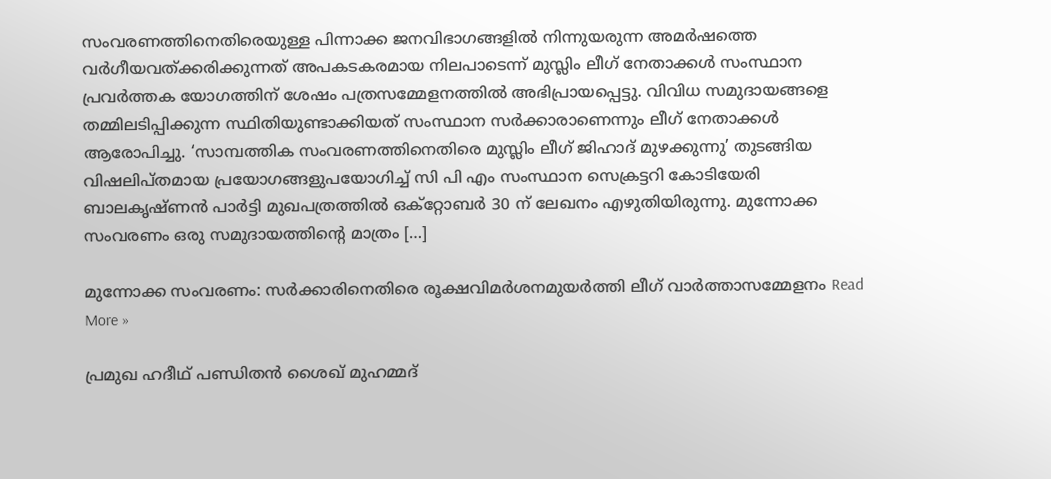സംവരണത്തിനെതിരെയുള്ള പിന്നാക്ക ജനവിഭാഗങ്ങളിൽ നിന്നുയരുന്ന അമർഷത്തെ വർഗീയവത്ക്കരിക്കുന്നത് അപകടകരമായ നിലപാടെന്ന് മുസ്ലിം ലീഗ് നേതാക്കൾ സംസ്ഥാന പ്രവർത്തക യോഗത്തിന് ശേഷം പത്രസമ്മേളനത്തിൽ അഭിപ്രായപ്പെട്ടു. വിവിധ സമുദായങ്ങളെ തമ്മിലടിപ്പിക്കുന്ന സ്ഥിതിയുണ്ടാക്കിയത് സംസ്ഥാന സർക്കാരാണെന്നും ലീഗ് നേതാക്കൾ ആരോപിച്ചു. ‘സാമ്പത്തിക സംവരണത്തിനെതിരെ മുസ്ലിം ലീഗ് ജിഹാദ് മുഴക്കുന്നു’ തുടങ്ങിയ വിഷലിപ്തമായ പ്രയോഗങ്ങളുപയോഗിച്ച് സി പി എം സംസ്ഥാന സെക്രട്ടറി കോടിയേരി ബാലകൃഷ്ണൻ പാർട്ടി മുഖപത്രത്തിൽ ഒക്റ്റോബർ 30 ന് ലേഖനം എഴുതിയിരുന്നു. മുന്നോക്ക സംവരണം ഒരു സമുദായത്തിന്റെ മാത്രം […]

മുന്നോക്ക സംവരണം: സർക്കാരിനെതിരെ രൂക്ഷവിമർശനമുയർത്തി ലീഗ് വാർത്താസമ്മേളനം Read More »

പ്രമുഖ ഹദീഥ് പണ്ഡിതന്‍ ശൈഖ് മുഹമ്മദ്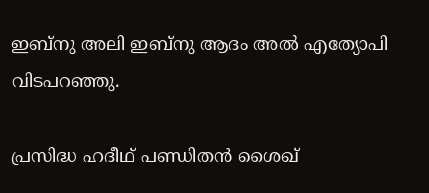ഇബ്നു അലി ഇബ്നു ആദം അല്‍ എത്യോപി വിടപറഞ്ഞു.

പ്രസിദ്ധ ഹദീഥ് പണ്ഡിതന്‍ ശൈഖ്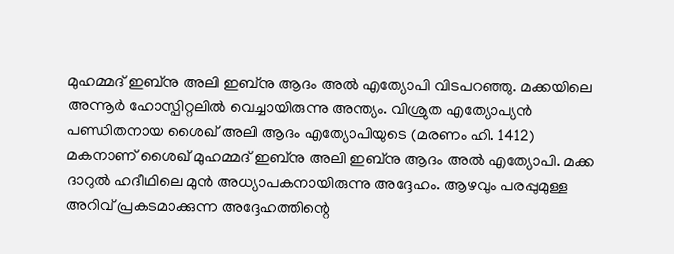മുഹമ്മദ് ഇബ്നു അലി ഇബ്നു ആദം അല്‍ എത്യോപി വിടപറഞ്ഞു. മക്കയിലെ അന്നൂര്‍ ഹോസ്പിറ്റലില്‍ വെച്ചായിരുന്നു അന്ത്യം. വിശ്രുത എത്യോപ്യന്‍ പണ്ഡിതനായ ശൈഖ് അലി ആദം എത്യോപിയുടെ (മരണം ഹി. 1412) മകനാണ് ശൈഖ് മുഹമ്മദ് ഇബ്നു അലി ഇബ്നു ആദം അല്‍ എത്യോപി. മക്ക ദാറുല്‍ ഹദീഥിലെ മുൻ അധ്യാപകനായിരുന്നു അദ്ദേഹം. ആഴവും പരപ്പുമുള്ള അറിവ് പ്രകടമാക്കുന്ന അദ്ദേഹത്തിന്റെ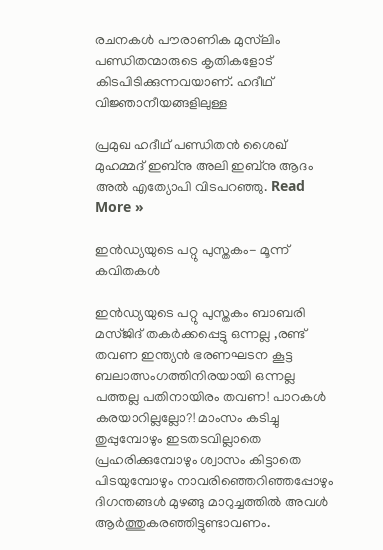രചനകള്‍ പൗരാണിക മുസ്‌ലിം പണ്ഡിതന്മാരുടെ കൃതികളോട് കിടപിടിക്കുന്നവയാണ്. ഹദീഥ് വിജ്ഞാനീയങ്ങളിലുള്ള

പ്രമുഖ ഹദീഥ് പണ്ഡിതന്‍ ശൈഖ് മുഹമ്മദ് ഇബ്നു അലി ഇബ്നു ആദം അല്‍ എത്യോപി വിടപറഞ്ഞു. Read More »

ഇൻഡ്യയുടെ പറ്റു പുസ്തകം- മൂന്ന് കവിതകൾ

ഇൻഡ്യയുടെ പറ്റു പുസ്തകം ബാബരി മസ്ജിദ് തകർക്കപ്പെട്ടു ഒന്നല്ല ,രണ്ട് തവണ ഇന്ത്യൻ ഭരണഘടന കൂട്ട ബലാത്സംഗത്തിനിരയായി ഒന്നല്ല പത്തല്ല പതിനായിരം തവണ! പാറകൾ കരയാറില്ലല്ലോ?! മാംസം കടിച്ചു തുപ്പുമ്പോഴും ഇടതടവില്ലാതെ പ്രഹരിക്കുമ്പോഴും ശ്വാസം കിട്ടാതെ പിടയുമ്പോഴും നാവരിഞ്ഞെറിഞ്ഞപ്പോഴും ദിഗന്തങ്ങൾ മുഴങ്ങു മാറുച്ചത്തിൽ അവൾ ആർത്തുകരഞ്ഞിട്ടുണ്ടാവണം.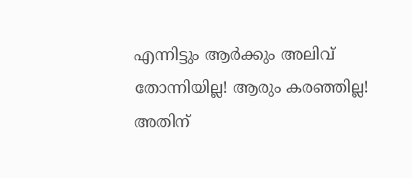എന്നിട്ടും ആർക്കും അലിവ് തോന്നിയില്ല! ആരും കരഞ്ഞില്ല! അതിന്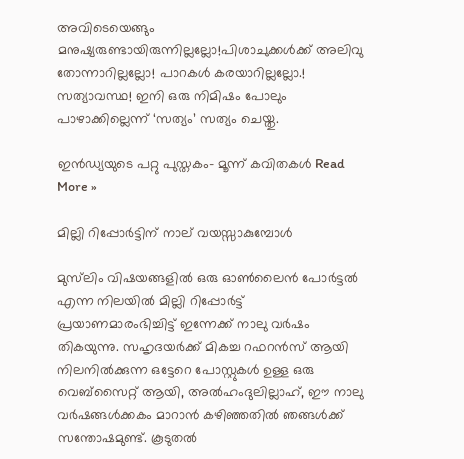അവിടെയെങ്ങും മനുഷ്യരുണ്ടായിരുന്നില്ലല്ലോ!പിശാചുക്കൾക്ക് അലിവു തോന്നാറില്ലല്ലോ! പാറകൾ കരയാറില്ലല്ലോ.! സത്യാവസ്ഥ! ഇനി ഒരു നിമിഷം പോലും പാഴാക്കില്ലെന്ന് ‘സത്യം’ സത്യം ചെയ്തു.

ഇൻഡ്യയുടെ പറ്റു പുസ്തകം- മൂന്ന് കവിതകൾ Read More »

മില്ലി റിപ്പോർട്ടിന്‌ നാല്‌ വയസ്സാകുമ്പോൾ

മുസ്‌ലിം വിഷയങ്ങളിൽ ഒരു ഓൺലൈൻ പോർട്ടൽ എന്ന നിലയിൽ മില്ലി റിപ്പോർട്ട്‌ പ്രയാണമാരംഭിച്ചിട്ട്‌ ഇന്നേക്ക്‌ നാലു വർഷം തികയുന്നു. സഹൃദയർക്ക്‌ മികച്ച റഫറൻസ്‌ ആയി നിലനിൽക്കുന്ന ഒട്ടേറെ പോസ്റ്റുകൾ ഉള്ള ഒരു വെബ്സൈറ്റ്‌ ആയി, അൽഹംദുലില്ലാഹ്‌, ഈ നാലു വർഷങ്ങൾക്കകം മാറാൻ കഴിഞ്ഞതിൽ ഞങ്ങൾക്ക്‌ സന്തോഷമുണ്ട്‌. കൂടുതൽ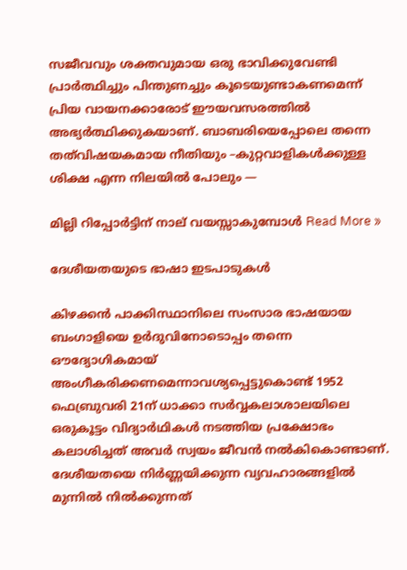സജീവവും ശക്തവുമായ ഒരു ഭാവിക്കുവേണ്ടി പ്രാർത്ഥിച്ചും പിന്തുണച്ചും കൂടെയുണ്ടാകണമെന്ന് പ്രിയ വായനക്കാരോട്‌ ഈയവസരത്തിൽ അഭ്യർത്ഥിക്കുകയാണ്‌. ബാബരിയെപ്പോലെ തന്നെ തത്‌വിഷയകമായ നീതിയും –കുറ്റവാളികൾക്കുള്ള ശിക്ഷ എന്ന നിലയിൽ പോലും —

മില്ലി റിപ്പോർട്ടിന്‌ നാല്‌ വയസ്സാകുമ്പോൾ Read More »

ദേശീയതയുടെ ഭാഷാ ഇടപാടുകള്‍

കിഴക്കന്‍ പാക്കിസ്ഥാനിലെ സംസാര ഭാഷയായ ബംഗാളിയെ ഉര്‍ദുവിനോടൊപ്പം തന്നെ ഔദ്യോഗികമായ് അംഗീകരിക്കണമെന്നാവശ്യപ്പെട്ടുകൊണ്ട് 1952 ഫെബ്രുവരി 21ന് ധാക്കാ സര്‍വ്വകലാശാലയിലെ ഒരുകൂട്ടം വിദ്യാര്‍ഥികള്‍ നടത്തിയ പ്രക്ഷോഭം കലാശിച്ചത് അവര്‍ സ്വയം ജീവന്‍ നല്‍കികൊണ്ടാണ്. ദേശീയതയെ നിര്‍ണ്ണയിക്കുന്ന വ്യവഹാരങ്ങളില്‍ മുന്നില്‍ നില്‍ക്കുന്നത്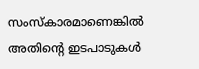സംസ്കാരമാണെങ്കില്‍ അതിന്‍റെ ഇടപാടുകള്‍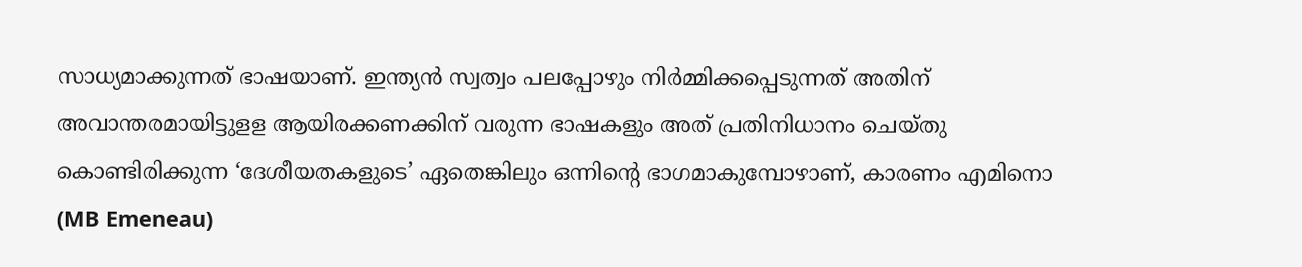സാധ്യമാക്കുന്നത് ഭാഷയാണ്. ഇന്ത്യന്‍ സ്വത്വം പലപ്പോഴും നിര്‍മ്മിക്കപ്പെടുന്നത് അതിന് അവാന്തരമായിട്ടുളള ആയിരക്കണക്കിന് വരുന്ന ഭാഷകളും അത് പ്രതിനിധാനം ചെയ്തു കൊണ്ടിരിക്കുന്ന ‘ദേശീയതകളുടെ’ ഏതെങ്കിലും ഒന്നിന്‍റെ ഭാഗമാകുമ്പോഴാണ്, കാരണം എമിനൊ (MB Emeneau)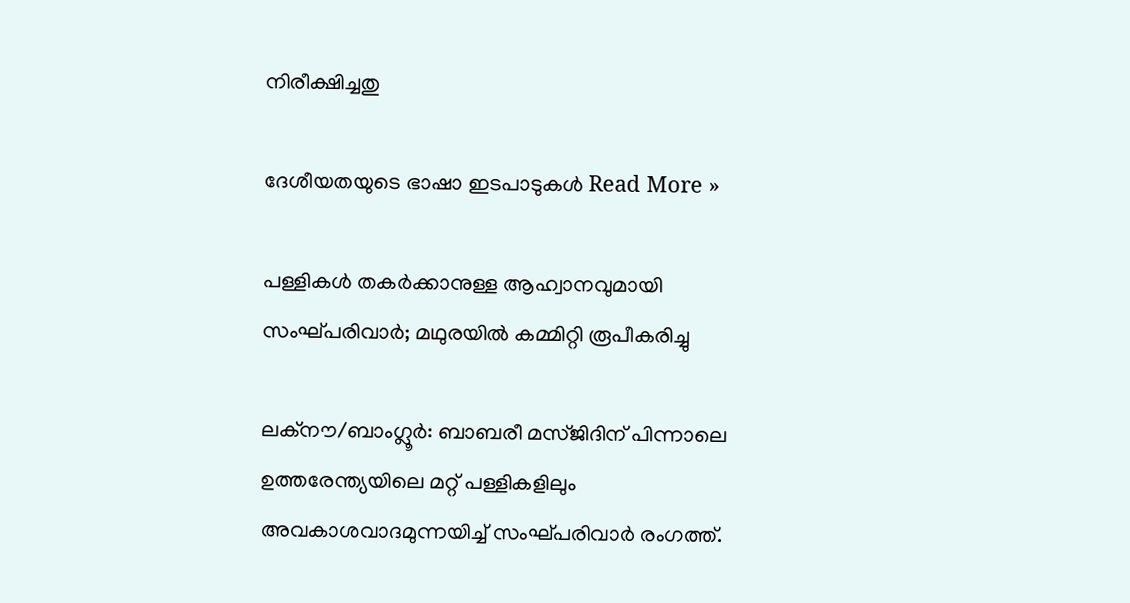നിരീക്ഷിച്ചതു

ദേശീയതയുടെ ഭാഷാ ഇടപാടുകള്‍ Read More »

പള്ളികള്‍ തകര്‍ക്കാനുള്ള ആഹ്വാനവുമായി സംഘ്പരിവാര്‍; മഥുരയില്‍ കമ്മിറ്റി രൂപീകരിച്ചു

ലക്നൗ/ബാംഗ്ലൂര്‍: ബാബരീ മസ്ജിദിന് പിന്നാലെ ഉത്തരേന്ത്യയിലെ മറ്റ് പള്ളികളിലും അവകാശവാദമുന്നയിച്ച് സംഘ്പരിവാര്‍ രംഗത്ത്.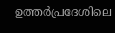ഉത്തര്‍പ്രദേശിലെ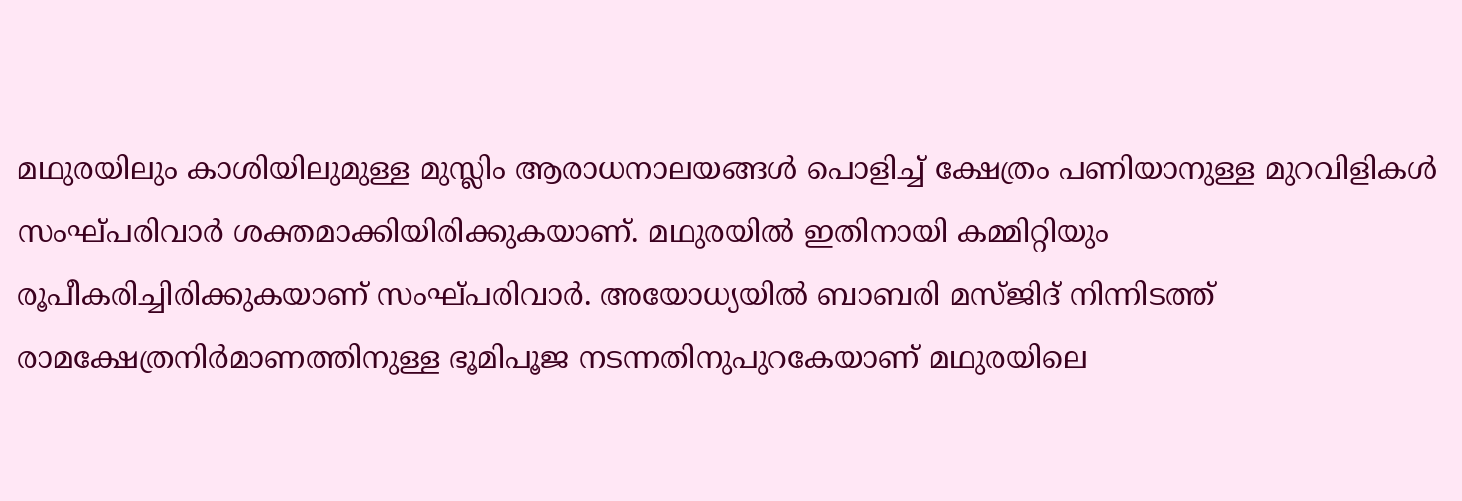മഥുരയിലും കാശിയിലുമുള്ള മുസ്ലിം ആരാധനാലയങ്ങള്‍ പൊളിച്ച് ക്ഷേത്രം പണിയാനുള്ള മുറവിളികള്‍ സംഘ്പരിവാര്‍ ശക്തമാക്കിയിരിക്കുകയാണ്. മഥുരയില്‍ ഇതിനായി കമ്മിറ്റിയും രൂപീകരിച്ചിരിക്കുകയാണ് സംഘ്പരിവാര്‍. അയോധ്യയില്‍ ബാബരി മസ്ജിദ് നിന്നിടത്ത് രാമക്ഷേത്രനിര്‍മാണത്തിനുള്ള ഭൂമിപൂജ നടന്നതിനുപുറകേയാണ് മഥുരയിലെ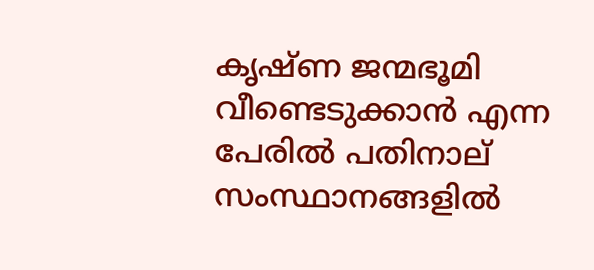കൃഷ്ണ ജന്മഭൂമി വീണ്ടെടുക്കാന്‍ എന്ന പേരില്‍ പതിനാല് സംസ്ഥാനങ്ങളില്‍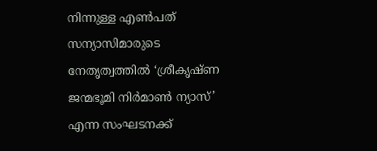നിന്നുള്ള എണ്‍പത് സന്യാസിമാരുടെ നേതൃത്വത്തില്‍ ‘ശ്രീകൃഷ്ണ ജന്മഭൂമി നിര്‍മാണ്‍ ന്യാസ്’ എന്ന സംഘടനക്ക്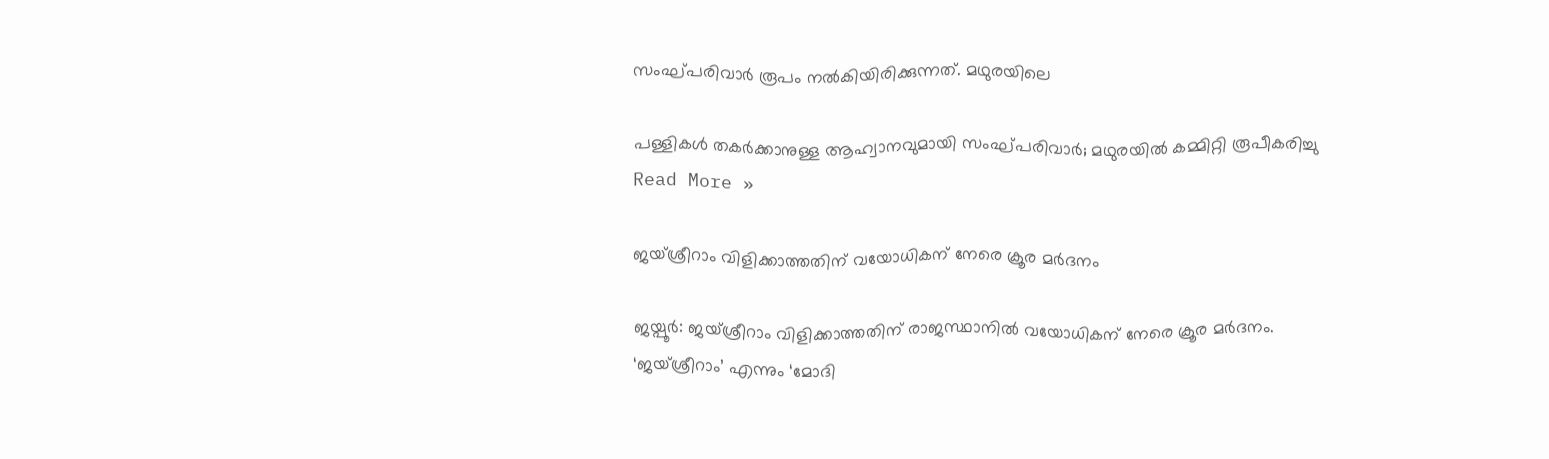സംഘ്പരിവാര്‍ രൂപം നല്‍കിയിരിക്കുന്നത്. മഥുരയിലെ

പള്ളികള്‍ തകര്‍ക്കാനുള്ള ആഹ്വാനവുമായി സംഘ്പരിവാര്‍; മഥുരയില്‍ കമ്മിറ്റി രൂപീകരിച്ചു Read More »

ജയ്ശ്രീറാം വിളിക്കാത്തതിന് വയോധികന് നേരെ ക്രൂര മര്‍ദനം

ജയ്പൂര്‍: ജയ്ശ്രീറാം വിളിക്കാത്തതിന് രാജസ്ഥാനില്‍ വയോധികന് നേരെ ക്രൂര മര്‍ദനം. ‘ജയ്ശ്രീറാം’ എന്നും ‘മോദി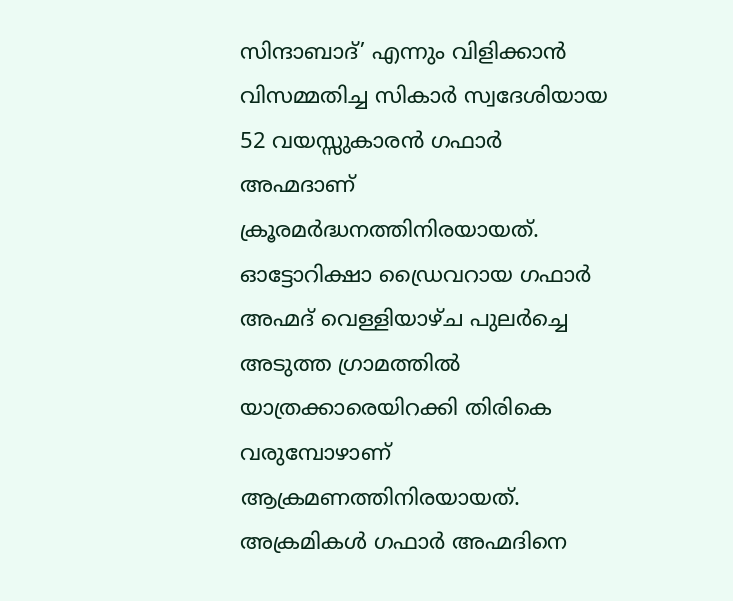സിന്ദാബാദ്’ എന്നും വിളിക്കാന്‍ വിസമ്മതിച്ച സികാര്‍ സ്വദേശിയായ 52 വയസ്സുകാരന്‍ ഗഫാര്‍ അഹ്മദാണ് ക്രൂരമര്‍ദ്ധനത്തിനിരയായത്. ഓട്ടോറിക്ഷാ ഡ്രൈവറായ ഗഫാര്‍ അഹ്മദ് വെള്ളിയാഴ്ച പുലര്‍ച്ചെ അടുത്ത ഗ്രാമത്തില്‍ യാത്രക്കാരെയിറക്കി തിരികെ വരുമ്പോഴാണ് ആക്രമണത്തിനിരയായത്. അക്രമികള്‍ ഗഫാര്‍ അഹ്മദിനെ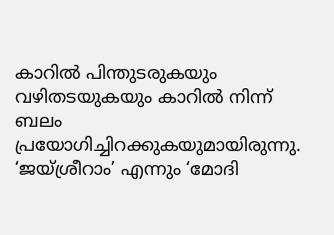കാറില്‍ പിന്തുടരുകയും വഴിതടയുകയും കാറില്‍ നിന്ന് ബലം പ്രയോഗിച്ചിറക്കുകയുമായിരുന്നു. ‘ജയ്ശ്രീറാം’ എന്നും ‘മോദി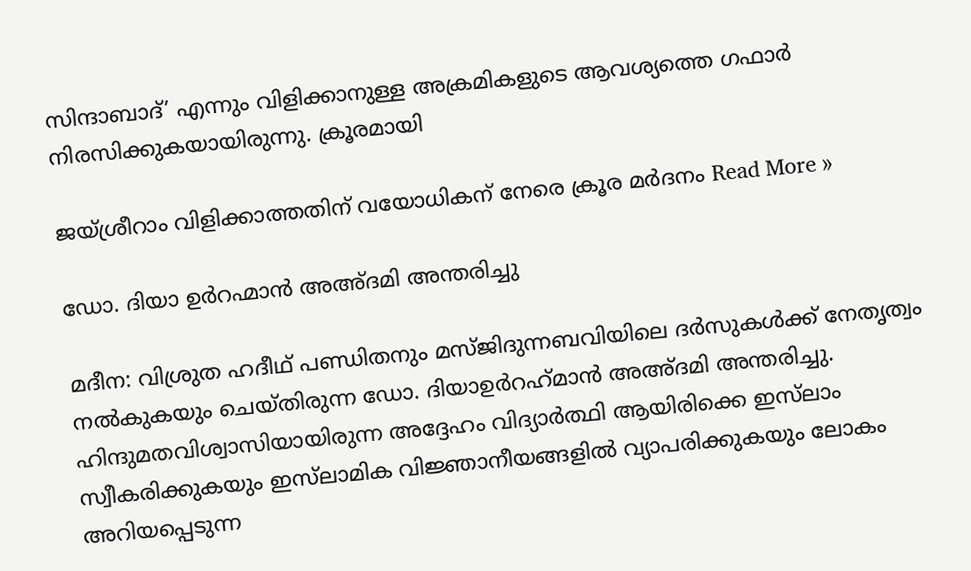സിന്ദാബാദ്’ എന്നും വിളിക്കാനുള്ള അക്രമികളുടെ ആവശ്യത്തെ ഗഫാര്‍ നിരസിക്കുകയായിരുന്നു. ക്രൂരമായി

ജയ്ശ്രീറാം വിളിക്കാത്തതിന് വയോധികന് നേരെ ക്രൂര മര്‍ദനം Read More »

ഡോ. ദിയാ ഉർറഹ്മാൻ അഅ്‌ദമി അന്തരിച്ചു

മദീന: വിശ്രുത ഹദീഥ് പണ്ഡിതനും മസ്ജിദുന്നബവിയിലെ ദർസുകൾക്ക് നേതൃത്വം നൽകുകയും ചെയ്തിരുന്ന ഡോ. ദിയാഉർറഹ്‌മാൻ അഅ്‌ദമി അന്തരിച്ചു. ഹിന്ദുമതവിശ്വാസിയായിരുന്ന അദ്ദേഹം വിദ്യാർത്ഥി ആയിരിക്കെ ഇസ്‌ലാം സ്വീകരിക്കുകയും ഇസ്‌ലാമിക വിജ്ഞാനീയങ്ങളിൽ വ്യാപരിക്കുകയും ലോകം അറിയപ്പെടുന്ന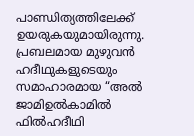പാണ്ഡിത്യത്തിലേക്ക് ഉയരുകയുമായിരുന്നു. പ്രബലമായ മുഴുവൻ ഹദീഥുകളുടെയും സമാഹാരമായ “അൽ ജാമിഉൽകാമിൽ ഫിൽഹദീഥി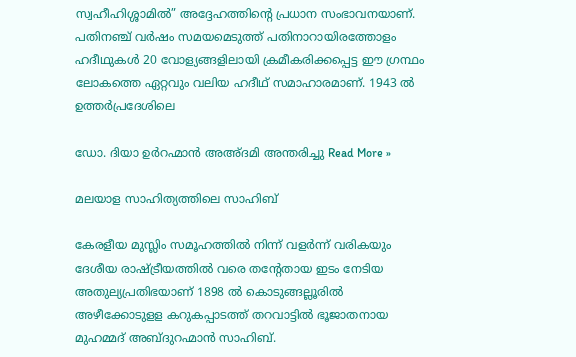സ്വഹീഹിശ്ശാമിൽ” അദ്ദേഹത്തിന്റെ പ്രധാന സംഭാവനയാണ്. പതിനഞ്ച് വർഷം സമയമെടുത്ത് പതിനാറായിരത്തോളം ഹദീഥുകൾ 20 വോള്യങ്ങളിലായി ക്രമീകരിക്കപ്പെട്ട ഈ ഗ്രന്ഥം ലോകത്തെ ഏറ്റവും വലിയ ഹദീഥ് സമാഹാരമാണ്. 1943 ൽ ഉത്തർപ്രദേശിലെ

ഡോ. ദിയാ ഉർറഹ്മാൻ അഅ്‌ദമി അന്തരിച്ചു Read More »

മലയാള സാഹിത്യത്തിലെ സാഹിബ്

കേരളീയ മുസ്ലിം സമൂഹത്തിൽ നിന്ന് വളർന്ന് വരികയും ദേശീയ രാഷ്ട്രീയത്തിൽ വരെ തന്റേതായ ഇടം നേടിയ അതുല്യപ്രതിഭയാണ് 1898 ൽ കൊടുങ്ങല്ലൂരിൽ അഴീക്കോടുളള കറുകപ്പാടത്ത് തറവാട്ടിൽ ഭൂജാതനായ മുഹമ്മദ് അബ്ദുറഹ്മാൻ സാഹിബ്.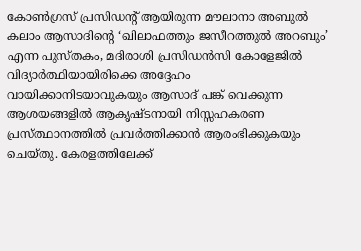കോണ്‍ഗ്രസ് പ്രസിഡന്റ് ആയിരുന്ന മൗലാനാ അബുൽ കലാം ആസാദിന്റെ ‘ഖിലാഫത്തും ജസീറത്തുല്‍ അറബും’ എന്ന പുസ്തകം, മദിരാശി പ്രസിഡന്‍സി കോളേജില്‍ വിദ്യാര്‍ത്ഥിയായിരിക്കെ അദ്ദേഹം വായിക്കാനിടയാവുകയും ആസാദ് പങ്ക് വെക്കുന്ന ആശയങ്ങളിൽ ആകൃഷ്ടനായി നിസ്സഹകരണ പ്രസ്ത്ഥാനത്തിൽ പ്രവർത്തിക്കാൻ ആരംഭിക്കുകയും ചെയ്തു. കേരളത്തിലേക്ക്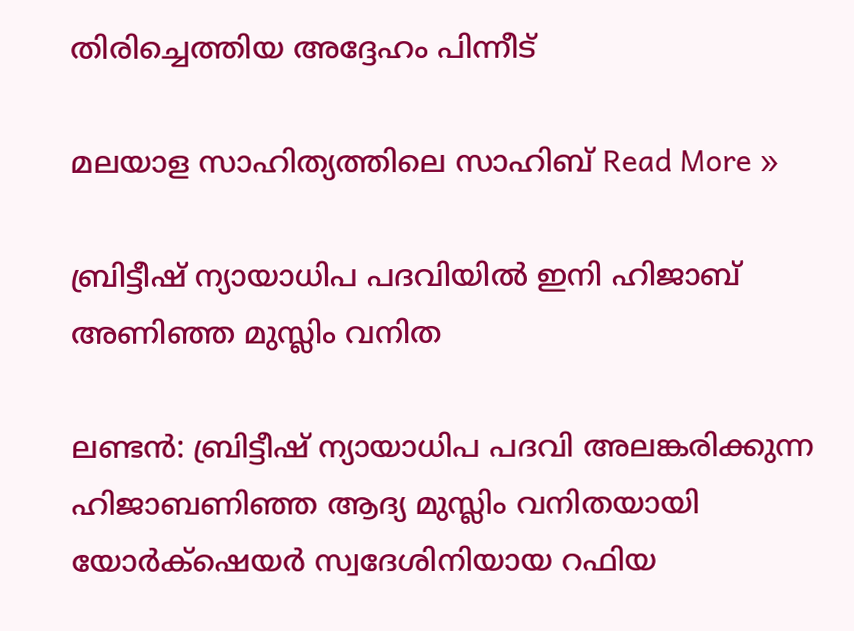തിരിച്ചെത്തിയ അദ്ദേഹം പിന്നീട്

മലയാള സാഹിത്യത്തിലെ സാഹിബ് Read More »

ബ്രിട്ടീഷ് ന്യായാധിപ പദവിയിൽ ഇനി ഹിജാബ് അണിഞ്ഞ മുസ്ലിം വനിത

ലണ്ടൻ: ബ്രിട്ടീഷ് ന്യായാധിപ പദവി അലങ്കരിക്കുന്ന ഹിജാബണിഞ്ഞ ആദ്യ മുസ്ലിം വനിതയായി യോര്‍ക്‌ഷെയര്‍ സ്വദേശിനിയായ റഫിയ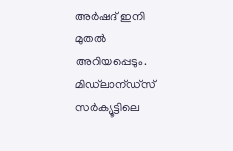അര്‍ഷദ് ഇനി മുതൽ അറിയപ്പെടും. മിഡ്‌ലാന്ഡ്സ് സര്‍ക്യൂട്ടിലെ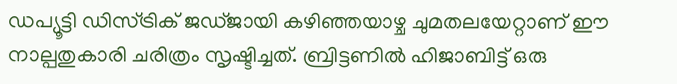ഡപ്യൂട്ടി ഡിസ്ട്രിക് ജഡ്ജായി കഴിഞ്ഞയാഴ്ച ചുമതലയേറ്റാണ് ഈ നാല്പതുകാരി ചരിത്രം സൃഷ്ടിച്ചത്. ബ്രിട്ടണിൽ ഹിജാബിട്ട് ഒരു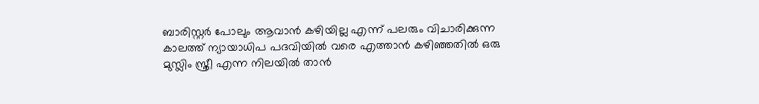ബാരിസ്റ്റര്‍ പോലും ആവാൻ കഴിയില്ല എന്ന് പലരും വിചാരിക്കുന്ന കാലത്ത് ന്യായാധിപ പദവിയിൽ വരെ എത്താൻ കഴിഞ്ഞതിൽ ഒരു മുസ്ലിം സ്ത്രീ എന്ന നിലയിൽ താൻ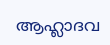ആഹ്ലാദവ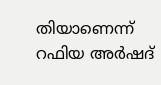തിയാണെന്ന് റഫിയ അർഷദ്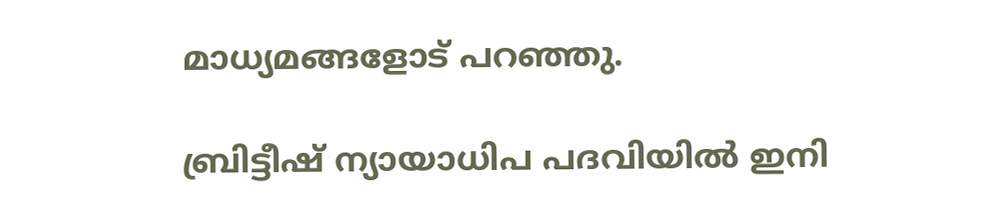മാധ്യമങ്ങളോട് പറഞ്ഞു.

ബ്രിട്ടീഷ് ന്യായാധിപ പദവിയിൽ ഇനി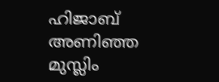ഹിജാബ് അണിഞ്ഞ മുസ്ലിം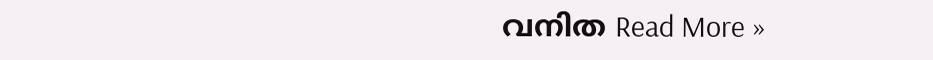വനിത Read More »